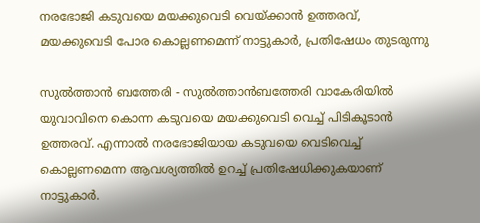നരഭോജി കടുവയെ മയക്കുവെടി വെയ്ക്കാന്‍ ഉത്തരവ്, മയക്കുവെടി പോര കൊല്ലണമെന്ന് നാട്ടുകാര്‍, പ്രതിഷേധം തുടരുന്നു

സുല്‍ത്താന്‍ ബത്തേരി - സുല്‍ത്താന്‍ബത്തേരി വാകേരിയില്‍ യുവാവിനെ കൊന്ന കടുവയെ മയക്കുവെടി വെച്ച് പിടികൂടാന്‍ ഉത്തരവ്. എന്നാല്‍ നരഭോജിയായ കടുവയെ വെടിവെച്ച് കൊല്ലണമെന്ന ആവശ്യത്തില്‍ ഉറച്ച് പ്രതിഷേധിക്കുകയാണ് നാട്ടുകാര്‍.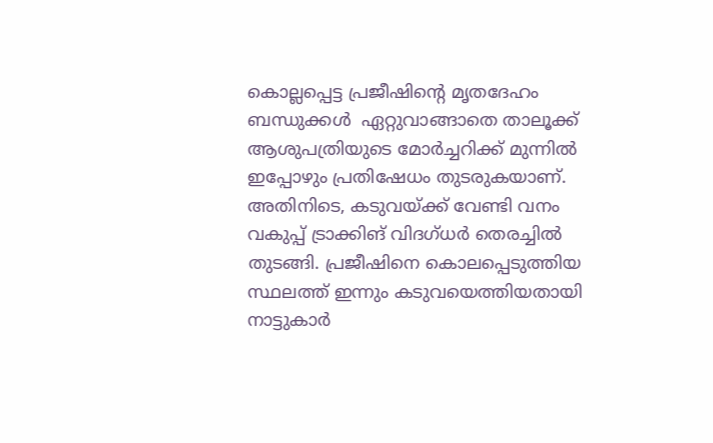കൊല്ലപ്പെട്ട പ്രജീഷിന്റെ മൃതദേഹം ബന്ധുക്കള്‍  ഏറ്റുവാങ്ങാതെ താലൂക്ക് ആശുപത്രിയുടെ മോര്‍ച്ചറിക്ക് മുന്നില്‍ ഇപ്പോഴും പ്രതിഷേധം തുടരുകയാണ്. അതിനിടെ, കടുവയ്ക്ക് വേണ്ടി വനം വകുപ്പ് ട്രാക്കിങ് വിദഗ്ധര്‍ തെരച്ചില്‍ തുടങ്ങി. പ്രജീഷിനെ കൊലപ്പെടുത്തിയ സ്ഥലത്ത് ഇന്നും കടുവയെത്തിയതായി നാട്ടുകാര്‍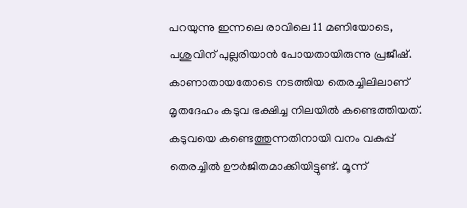പറയുന്നു ഇന്നലെ രാവിലെ 11 മണിയോടെ, പശുവിന് പുല്ലരിയാന്‍ പോയതായിരുന്നു പ്രജീഷ്. കാണാതായതോടെ നടത്തിയ തെരച്ചിലിലാണ് മൃതദേഹം കടുവ ഭക്ഷിച്ച നിലയില്‍ കണ്ടെത്തിയത്. കടുവയെ കണ്ടെത്തുന്നതിനായി വനം വകുപ്പ് തെരച്ചില്‍ ഊര്‍ജിതമാക്കിയിട്ടുണ്ട്. മൂന്ന്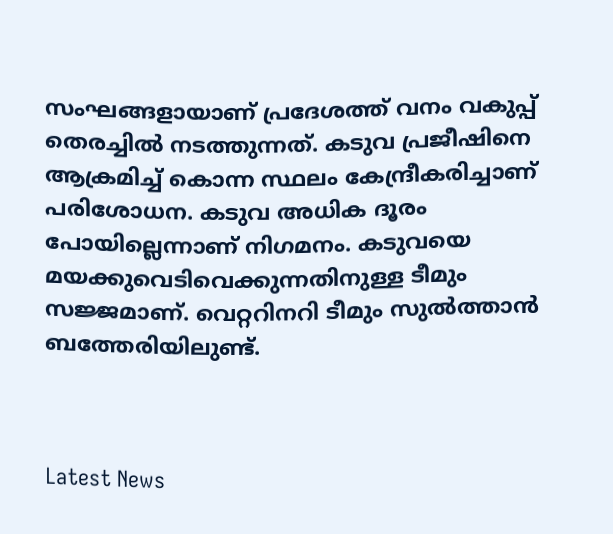സംഘങ്ങളായാണ് പ്രദേശത്ത് വനം വകുപ്പ് തെരച്ചില്‍ നടത്തുന്നത്. കടുവ പ്രജീഷിനെ ആക്രമിച്ച് കൊന്ന സ്ഥലം കേന്ദ്രീകരിച്ചാണ് പരിശോധന. കടുവ അധിക ദൂരം പോയില്ലെന്നാണ് നിഗമനം. കടുവയെ മയക്കുവെടിവെക്കുന്നതിനുള്ള ടീമും സജ്ജമാണ്. വെറ്ററിനറി ടീമും സുല്‍ത്താന്‍ ബത്തേരിയിലുണ്ട്.



Latest News